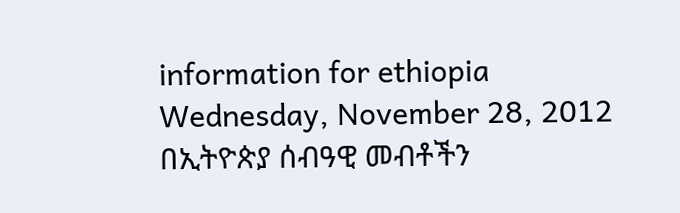information for ethiopia
Wednesday, November 28, 2012
በኢትዮጵያ ሰብዓዊ መብቶችን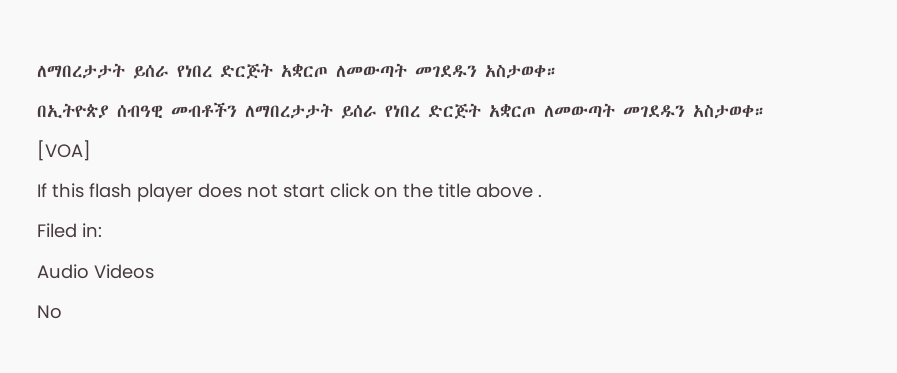ለማበረታታት ይሰራ የነበረ ድርጅት አቋርጦ ለመውጣት መገደዱን አስታወቀ።
በኢትዮጵያ ሰብዓዊ መብቶችን ለማበረታታት ይሰራ የነበረ ድርጅት አቋርጦ ለመውጣት መገደዱን አስታወቀ።
[VOA]
If this flash player does not start click on the title above .
Filed in:
Audio Videos
No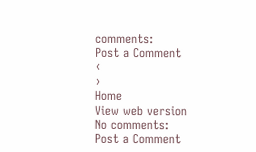comments:
Post a Comment
‹
›
Home
View web version
No comments:
Post a Comment